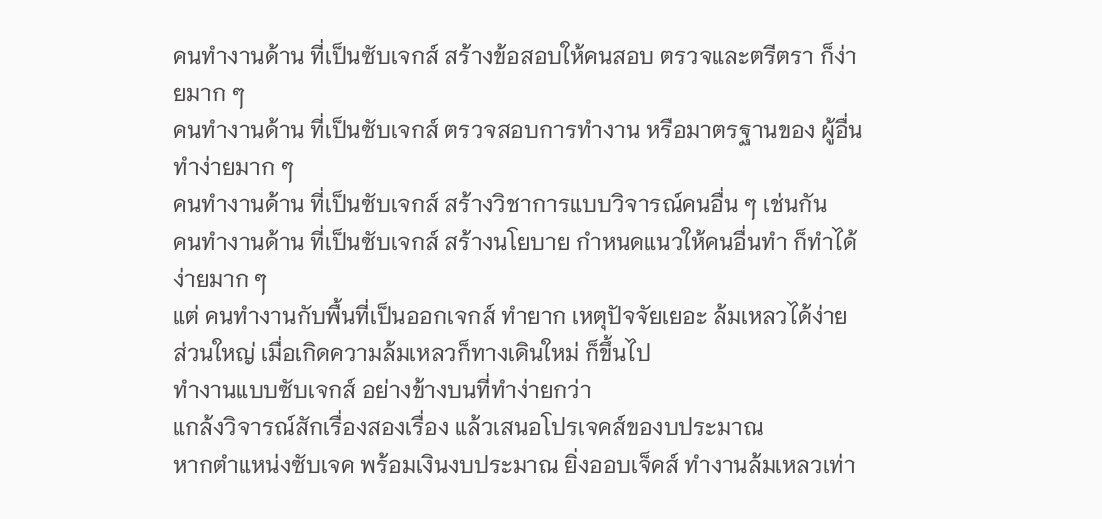คนทำงานด้าน ที่เป็นซับเจกส์ สร้างข้อสอบให้คนสอบ ตรวจและตรีตรา ก็ง่ายมาก ๆ
คนทำงานด้าน ที่เป็นซับเจกส์ ตรวจสอบการทำงาน หรือมาตรฐานของ ผู้อื่น ทำง่ายมาก ๆ
คนทำงานด้าน ที่เป็นซับเจกส์ สร้างวิชาการแบบวิจารณ์คนอื่น ๆ เช่นกัน
คนทำงานด้าน ที่เป็นซับเจกส์ สร้างนโยบาย กำหนดแนวให้คนอื่นทำ ก็ทำได้ง่ายมาก ๆ
แต่ คนทำงานกับพื้นที่เป็นออกเจกส์ ทำยาก เหตุปัจจัยเยอะ ล้มเหลวได้ง่าย
ส่วนใหญ่ เมื่อเกิดความล้มเหลวก็ทางเดินใหม่ ก็ขึ้นไป
ทำงานแบบซับเจกส์ อย่างข้างบนที่ทำง่ายกว่า
แกล้งวิจารณ์สักเรื่องสองเรื่อง แล้วเสนอโปรเจคส์ของบประมาณ
หากตำแหน่งซับเจค พร้อมเงินงบประมาณ ยิ่งออบเจ็คส์ ทำงานล้มเหลวเท่า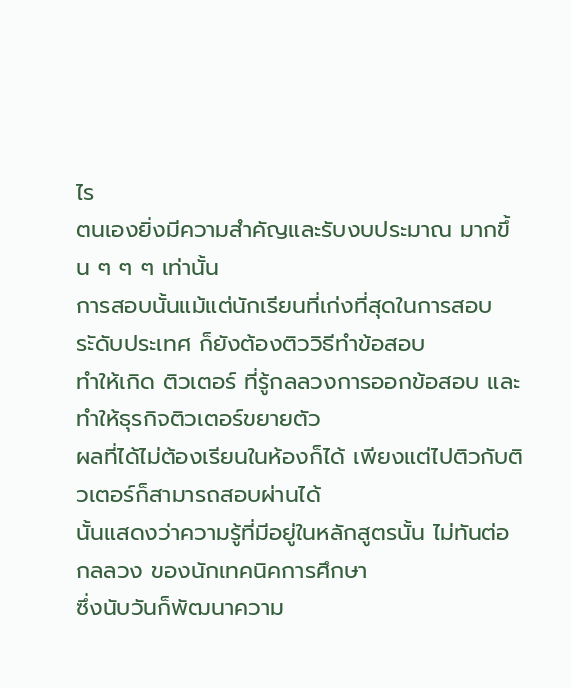ไร
ตนเองยิ่งมีความสำคัญและรับงบประมาณ มากขึ้น ๆ ๆ ๆ เท่านั้น
การสอบนั้นแม้แต่นักเรียนที่เก่งที่สุดในการสอบระัดับประเทศ ก็ยังต้องติววิธีทำข้อสอบ
ทำให้เกิด ติวเตอร์ ที่รู้กลลวงการออกข้อสอบ และทำให้ธุรกิจติวเตอร์ขยายตัว
ผลที่ได้ไม่ต้องเรียนในห้องก็ได้ เพียงแต่ไปติวกับติวเตอร์ก็สามารถสอบผ่านได้
นั้นแสดงว่าความรู้ที่มีอยู่ในหลักสูตรนั้น ไม่ทันต่อ
กลลวง ของนักเทคนิคการศึกษา
ซึ่งนับวันก็พัฒนาความ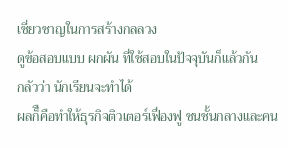เชี่ยวชาญในการสร้างกลลวง
ดูข้อสอบแบบ ผกผัน ที่ใช้สอบในปัจจุบันก็แล้วกัน
กลัวว่า นักเรียนจะทำได้
ผลก็ืคือทำให้ธุรกิจติวเตอร์เฟื่องฟู ชนชั้นกลางและคน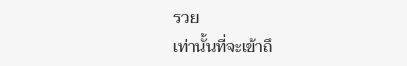รวย
เท่านั้นที่จะเข้าถึ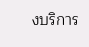งบริการ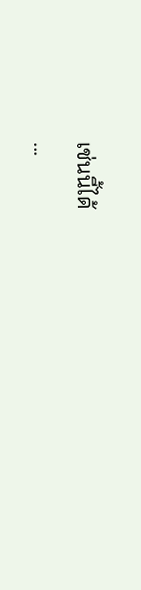เช่นนี้ได้
...